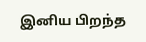இனிய பிறந்த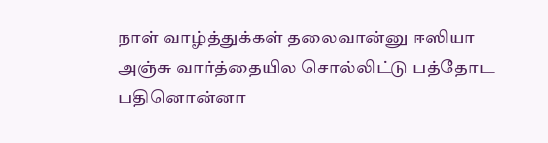நாள் வாழ்த்துக்கள் தலைவான்னு ஈஸியா அஞ்சு வார்த்தையில சொல்லிட்டு பத்தோட பதினொன்னா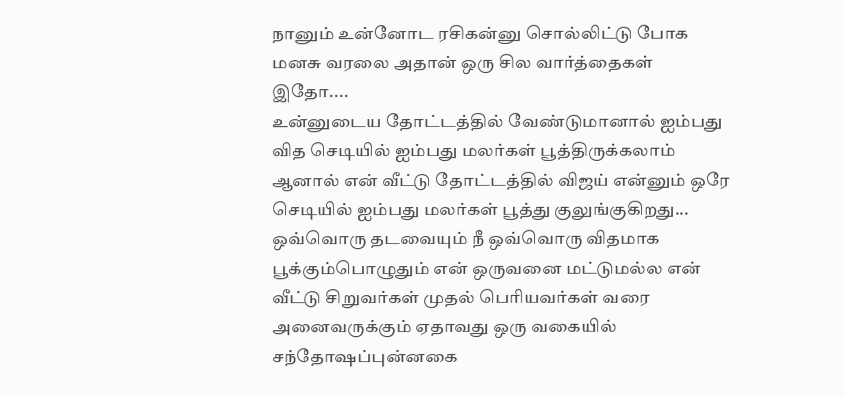நானும் உன்னோட ரசிகன்னு சொல்லிட்டு போக மனசு வரலை அதான் ஒரு சில வார்த்தைகள் இதோ....
உன்னுடைய தோட்டத்தில் வேண்டுமானால் ஐம்பது வித செடியில் ஐம்பது மலர்கள் பூத்திருக்கலாம் ஆனால் என் வீட்டு தோட்டத்தில் விஜய் என்னும் ஒரே செடியில் ஐம்பது மலர்கள் பூத்து குலுங்குகிறது...
ஒவ்வொரு தடவையும் நீ ஒவ்வொரு விதமாக பூக்கும்பொழுதும் என் ஒருவனை மட்டுமல்ல என் வீட்டு சிறுவர்கள் முதல் பெரியவர்கள் வரை அனைவருக்கும் ஏதாவது ஒரு வகையில் சந்தோஷப்புன்னகை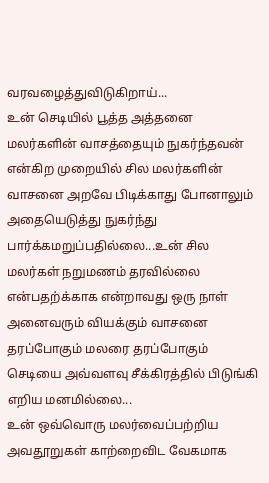வரவழைத்துவிடுகிறாய்...
உன் செடியில் பூத்த அத்தனை மலர்களின் வாசத்தையும் நுகர்ந்தவன் என்கிற முறையில் சில மலர்களின் வாசனை அறவே பிடிக்காது போனாலும் அதையெடுத்து நுகர்ந்து பார்க்கமறுப்பதில்லை...உன் சில மலர்கள் நறுமணம் தரவில்லை என்பதற்க்காக என்றாவது ஒரு நாள் அனைவரும் வியக்கும் வாசனை தரப்போகும் மலரை தரப்போகும் செடியை அவ்வளவு சீக்கிரத்தில் பிடுங்கி எறிய மனமில்லை...
உன் ஒவ்வொரு மலர்வைப்பற்றிய அவதூறுகள் காற்றைவிட வேகமாக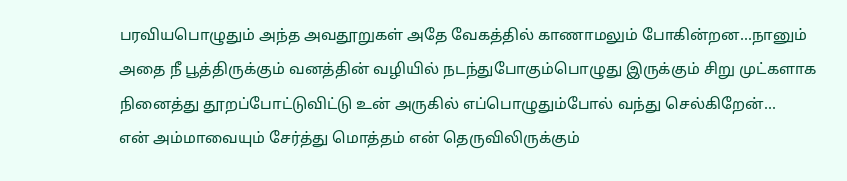பரவியபொழுதும் அந்த அவதூறுகள் அதே வேகத்தில் காணாமலும் போகின்றன...நானும் அதை நீ பூத்திருக்கும் வனத்தின் வழியில் நடந்துபோகும்பொழுது இருக்கும் சிறு முட்களாக நினைத்து தூறப்போட்டுவிட்டு உன் அருகில் எப்பொழுதும்போல் வந்து செல்கிறேன்...
என் அம்மாவையும் சேர்த்து மொத்தம் என் தெருவிலிருக்கும்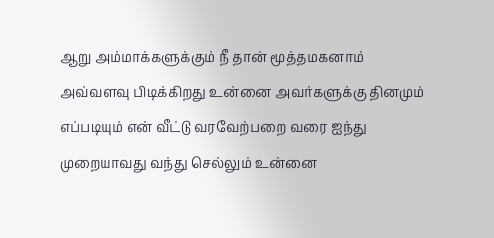ஆறு அம்மாக்களுக்கும் நீ தான் மூத்தமகனாம் அவ்வளவு பிடிக்கிறது உன்னை அவர்களுக்கு தினமும் எப்படியும் என் வீட்டு வரவேற்பறை வரை ஐந்து முறையாவது வந்து செல்லும் உன்னை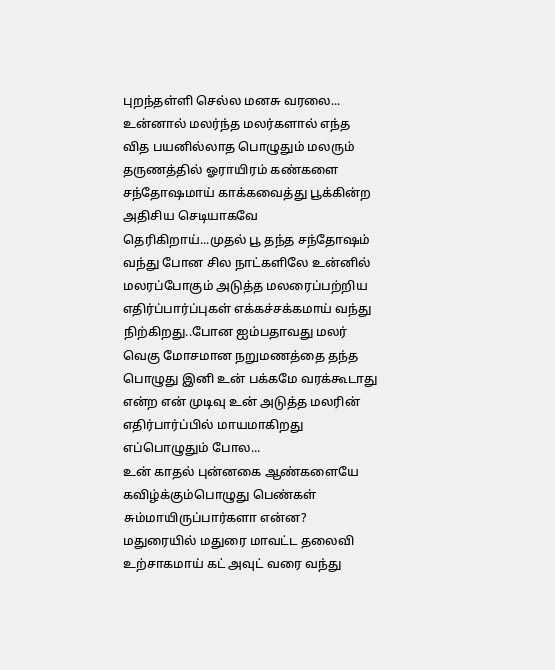புறந்தள்ளி செல்ல மனசு வரலை...
உன்னால் மலர்ந்த மலர்களால் எந்த வித பயனில்லாத பொழுதும் மலரும் தருணத்தில் ஓராயிரம் கண்களை சந்தோஷமாய் காக்கவைத்து பூக்கின்ற அதிசிய செடியாகவே தெரிகிறாய்...முதல் பூ தந்த சந்தோஷம் வந்து போன சில நாட்களிலே உன்னில் மலரப்போகும் அடுத்த மலரைப்பற்றிய எதிர்ப்பார்ப்புகள் எக்கச்சக்கமாய் வந்து நிற்கிறது..போன ஐம்பதாவது மலர் வெகு மோசமான நறுமணத்தை தந்த பொழுது இனி உன் பக்கமே வரக்கூடாது என்ற என் முடிவு உன் அடுத்த மலரின் எதிர்பார்ப்பில் மாயமாகிறது எப்பொழுதும் போல...
உன் காதல் புன்னகை ஆண்களையே கவிழ்க்கும்பொழுது பெண்கள் சும்மாயிருப்பார்களா என்ன? மதுரையில் மதுரை மாவட்ட தலைவி உற்சாகமாய் கட் அவுட் வரை வந்து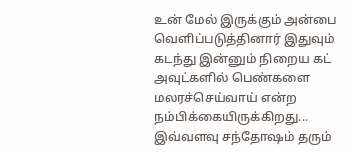உன் மேல் இருக்கும் அன்பை வெளிப்படுத்தினார் இதுவும் கடந்து இன்னும் நிறைய கட் அவுட்களில் பெண்களை மலரச்செய்வாய் என்ற நம்பிக்கையிருக்கிறது...
இவ்வளவு சந்தோஷம் தரும்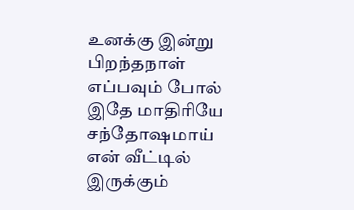உனக்கு இன்று பிறந்தநாள் எப்பவும் போல் இதே மாதிரியே சந்தோஷமாய் என் வீட்டில் இருக்கும்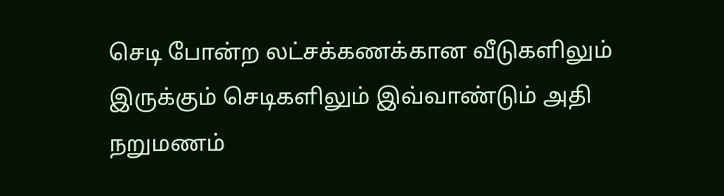செடி போன்ற லட்சக்கணக்கான வீடுகளிலும் இருக்கும் செடிகளிலும் இவ்வாண்டும் அதி நறுமணம்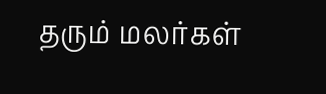தரும் மலர்கள்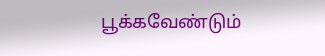பூக்கவேண்டும்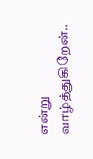என்று வாழ்த்துகிறேன்..